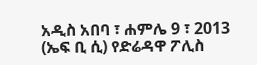አዲስ አበባ ፣ ሐምሌ 9 ፣ 2013 (ኤፍ ቢ ሲ) የድሬዳዋ ፖሊስ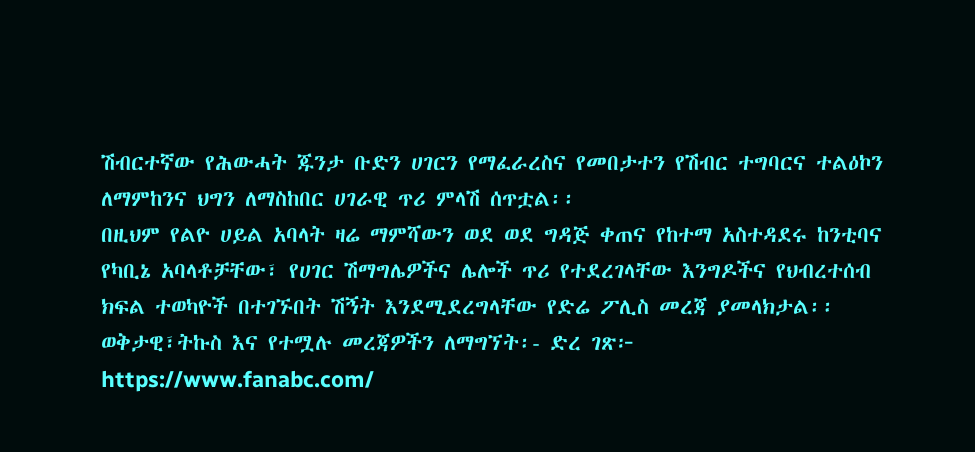ሽብርተኛው የሕውሓት ጁንታ ቡድን ሀገርን የማፈራረስና የመበታተን የሽብር ተግባርና ተልዕኮን ለማምከንና ህግን ለማስከበር ሀገራዊ ጥሪ ምላሽ ሰጥቷል፡፡
በዚህም የልዮ ሀይል አባላት ዛሬ ማምሻውን ወደ ወደ ግዳጅ ቀጠና የከተማ አስተዳደሩ ከንቲባና የካቢኔ አባላቶቻቸው፣ የሀገር ሽማግሌዎችና ሌሎች ጥሪ የተደረገላቸው እንግዶችና የህብረተሰብ ክፍል ተወካዮች በተገኙበት ሽኝት እንደሚደረግላቸው የድሬ ፖሊስ መረጃ ያመላክታል፡፡
ወቅታዊ፣ትኩስ እና የተሟሉ መረጃዎችን ለማግኘት፡- ድረ ገጽ፦ https://www.fanabc.com/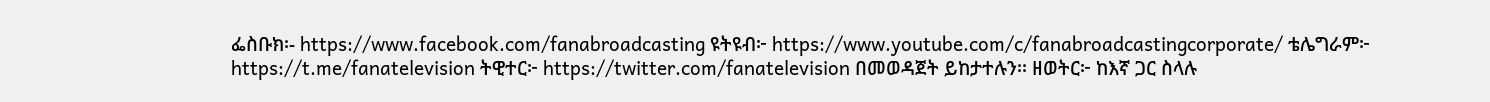ፌስቡክ፡- https://www.facebook.com/fanabroadcasting ዩትዩብ፦ https://www.youtube.com/c/fanabroadcastingcorporate/ ቴሌግራም፦ https://t.me/fanatelevision ትዊተር፦ https://twitter.com/fanatelevision በመወዳጀት ይከታተሉን፡፡ ዘወትር፦ ከእኛ ጋር ስላሉ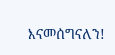እናመሰግናለን!